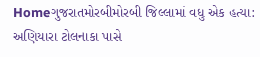Homeગુજરાતમોરબીમોરબી જિલ્લામાં વધુ એક હત્યા: અણિયારા ટોલનાકા પાસે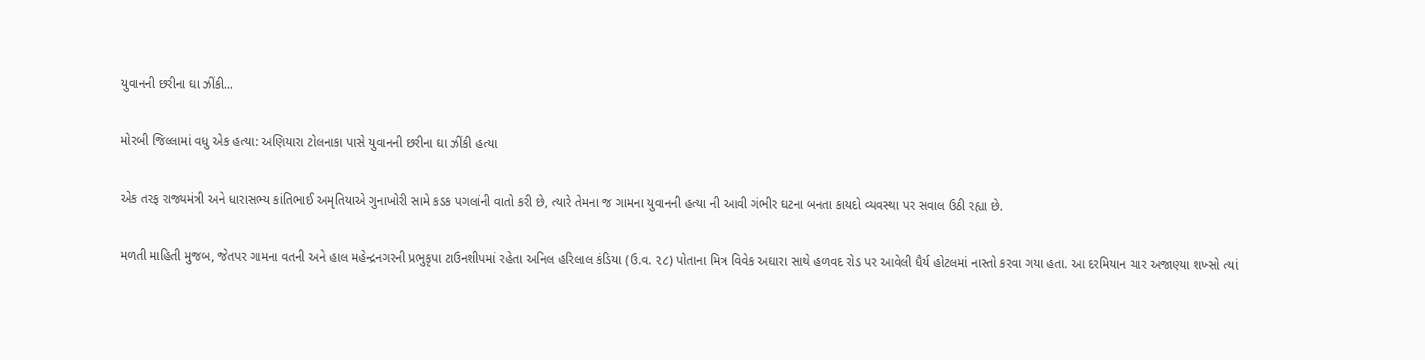યુવાનની છરીના ઘા ઝીંકી...

મોરબી જિલ્લામાં વધુ એક હત્યા: અણિયારા ટોલનાકા પાસે યુવાનની છરીના ઘા ઝીંકી હત્યા

એક તરફ રાજ્યમંત્રી અને ધારાસભ્ય કાંતિભાઈ અમૃતિયાએ ગુનાખોરી સામે કડક પગલાંની વાતો કરી છે, ત્યારે તેમના જ ગામના યુવાનની હત્યા ની આવી ગંભીર ઘટના બનતા કાયદો વ્યવસ્થા પર સવાલ ઉઠી રહ્યા છે.

મળતી માહિતી મુજબ, જેતપર ગામના વતની અને હાલ મહેન્દ્રનગરની પ્રભુકૃપા ટાઉનશીપમાં રહેતા અનિલ હરિલાલ કંડિયા (ઉ.વ. ૨૮) પોતાના મિત્ર વિવેક અઘારા સાથે હળવદ રોડ પર આવેલી ધૈર્ય હોટલમાં નાસ્તો કરવા ગયા હતા. આ દરમિયાન ચાર અજાણ્યા શખ્સો ત્યાં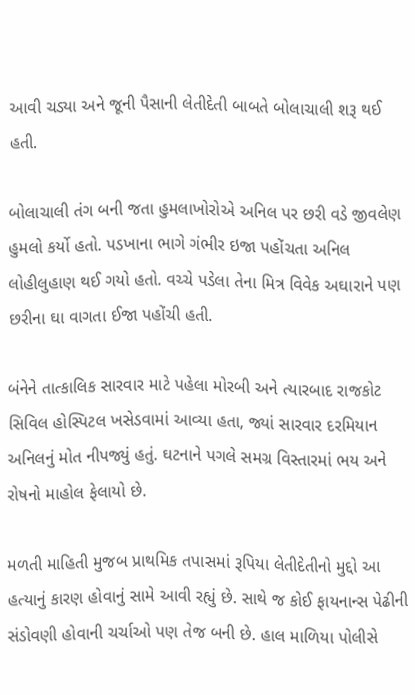આવી ચડ્યા અને જૂની પૈસાની લેતીદેતી બાબતે બોલાચાલી શરૂ થઈ હતી.

બોલાચાલી તંગ બની જતા હુમલાખોરોએ અનિલ પર છરી વડે જીવલેણ હુમલો કર્યો હતો. પડખાના ભાગે ગંભીર ઇજા પહોંચતા અનિલ લોહીલુહાણ થઈ ગયો હતો. વચ્ચે પડેલા તેના મિત્ર વિવેક અઘારાને પણ છરીના ઘા વાગતા ઈજા પહોંચી હતી.

બંનેને તાત્કાલિક સારવાર માટે પહેલા મોરબી અને ત્યારબાદ રાજકોટ સિવિલ હોસ્પિટલ ખસેડવામાં આવ્યા હતા, જ્યાં સારવાર દરમિયાન અનિલનું મોત નીપજ્યું હતું. ઘટનાને પગલે સમગ્ર વિસ્તારમાં ભય અને રોષનો માહોલ ફેલાયો છે.

મળતી માહિતી મુજબ પ્રાથમિક તપાસમાં રૂપિયા લેતીદેતીનો મુદ્દો આ હત્યાનું કારણ હોવાનું સામે આવી રહ્યું છે. સાથે જ કોઈ ફાયનાન્સ પેઢીની સંડોવણી હોવાની ચર્ચાઓ પણ તેજ બની છે. હાલ માળિયા પોલીસે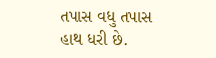તપાસ વધુ તપાસ હાથ ધરી છે.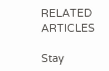RELATED ARTICLES

Stay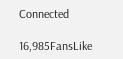Connected

16,985FansLike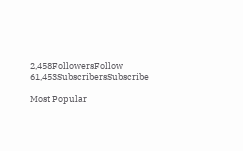2,458FollowersFollow
61,453SubscribersSubscribe

Most Popular